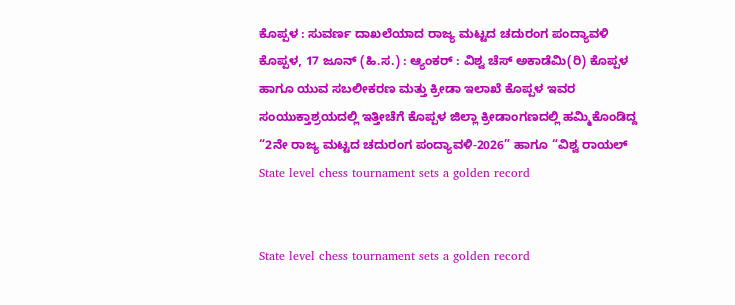ಕೊಪ್ಪಳ : ಸುವರ್ಣ ದಾಖಲೆಯಾದ ರಾಜ್ಯ ಮಟ್ಟದ ಚದುರಂಗ ಪಂದ್ಯಾವಳಿ
ಕೊಪ್ಪಳ, 17 ಜೂನ್ (ಹಿ.ಸ.) : ಆ್ಯಂಕರ್ : ವಿಶ್ವ ಚೆಸ್ ಅಕಾಡೆಮಿ(ರಿ) ಕೊಪ್ಪಳ ಹಾಗೂ ಯುವ ಸಬಲೀಕರಣ ಮತ್ತು ಕ್ರೀಡಾ ಇಲಾಖೆ ಕೊಪ್ಪಳ ಇವರ ಸಂಯುಕ್ತಾಶ್ರಯದಲ್ಲಿ ಇತ್ತೀಚೆಗೆ ಕೊಪ್ಪಳ ಜಿಲ್ಲಾ ಕ್ರೀಡಾಂಗಣದಲ್ಲಿ ಹಮ್ಮಿಕೊಂಡಿದ್ದ “2ನೇ ರಾಜ್ಯ ಮಟ್ಟದ ಚದುರಂಗ ಪಂದ್ಯಾವಳಿ-2026” ಹಾಗೂ “ವಿಶ್ವ ರಾಯಲ್
State level chess tournament sets a golden record


State level chess tournament sets a golden record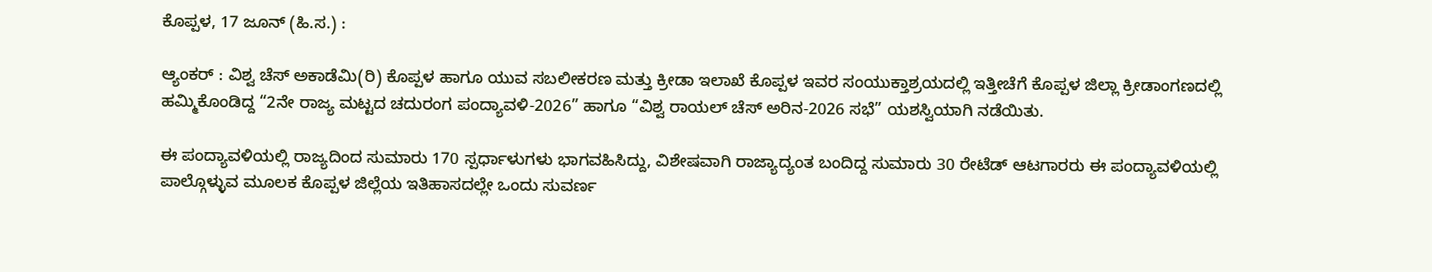ಕೊಪ್ಪಳ, 17 ಜೂನ್ (ಹಿ.ಸ.) :

ಆ್ಯಂಕರ್ : ವಿಶ್ವ ಚೆಸ್ ಅಕಾಡೆಮಿ(ರಿ) ಕೊಪ್ಪಳ ಹಾಗೂ ಯುವ ಸಬಲೀಕರಣ ಮತ್ತು ಕ್ರೀಡಾ ಇಲಾಖೆ ಕೊಪ್ಪಳ ಇವರ ಸಂಯುಕ್ತಾಶ್ರಯದಲ್ಲಿ ಇತ್ತೀಚೆಗೆ ಕೊಪ್ಪಳ ಜಿಲ್ಲಾ ಕ್ರೀಡಾಂಗಣದಲ್ಲಿ ಹಮ್ಮಿಕೊಂಡಿದ್ದ “2ನೇ ರಾಜ್ಯ ಮಟ್ಟದ ಚದುರಂಗ ಪಂದ್ಯಾವಳಿ-2026” ಹಾಗೂ “ವಿಶ್ವ ರಾಯಲ್ ಚೆಸ್ ಅರಿನ-2026 ಸಭೆ” ಯಶಸ್ವಿಯಾಗಿ ನಡೆಯಿತು.

ಈ ಪಂದ್ಯಾವಳಿಯಲ್ಲಿ ರಾಜ್ಯದಿಂದ ಸುಮಾರು 170 ಸ್ಪರ್ಧಾಳುಗಳು ಭಾಗವಹಿಸಿದ್ದು, ವಿಶೇಷವಾಗಿ ರಾಜ್ಯಾದ್ಯಂತ ಬಂದಿದ್ದ ಸುಮಾರು 30 ರೇಟೆಡ್ ಆಟಗಾರರು ಈ ಪಂದ್ಯಾವಳಿಯಲ್ಲಿ ಪಾಲ್ಗೊಳ್ಳುವ ಮೂಲಕ ಕೊಪ್ಪಳ ಜಿಲ್ಲೆಯ ಇತಿಹಾಸದಲ್ಲೇ ಒಂದು ಸುವರ್ಣ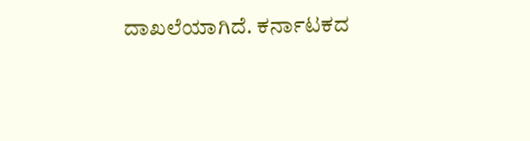ದಾಖಲೆಯಾಗಿದೆ. ಕರ್ನಾಟಕದ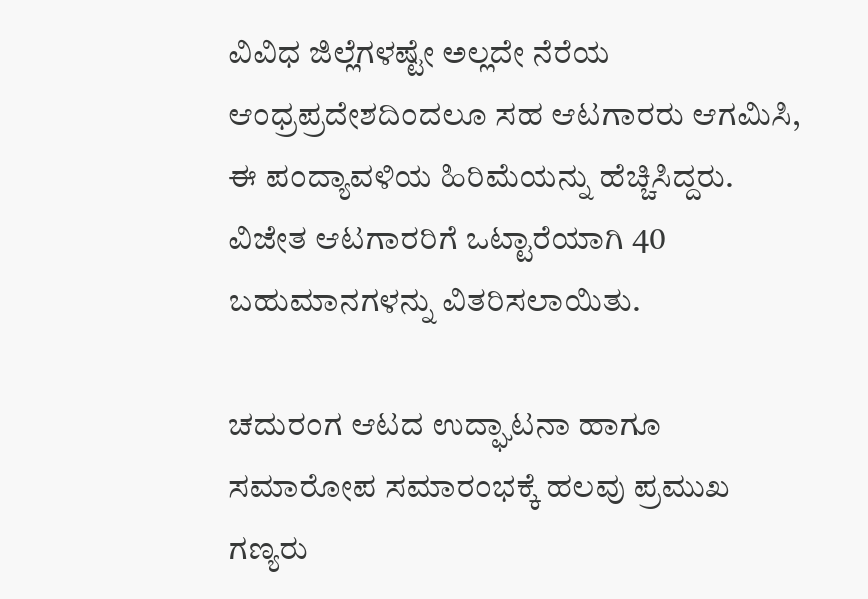ವಿವಿಧ ಜಿಲ್ಲೆಗಳಷ್ಟೇ ಅಲ್ಲದೇ ನೆರೆಯ ಆಂಧ್ರಪ್ರದೇಶದಿಂದಲೂ ಸಹ ಆಟಗಾರರು ಆಗಮಿಸಿ, ಈ ಪಂದ್ಯಾವಳಿಯ ಹಿರಿಮೆಯನ್ನು ಹೆಚ್ಚಿಸಿದ್ದರು. ವಿಜೇತ ಆಟಗಾರರಿಗೆ ಒಟ್ಟಾರೆಯಾಗಿ 40 ಬಹುಮಾನಗಳನ್ನು ವಿತರಿಸಲಾಯಿತು.

ಚದುರಂಗ ಆಟದ ಉದ್ಘಾಟನಾ ಹಾಗೂ ಸಮಾರೋಪ ಸಮಾರಂಭಕ್ಕೆ ಹಲವು ಪ್ರಮುಖ ಗಣ್ಯರು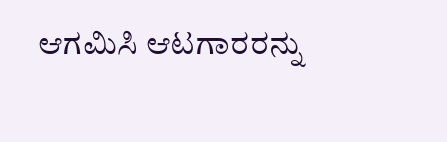ಆಗಮಿಸಿ ಆಟಗಾರರನ್ನು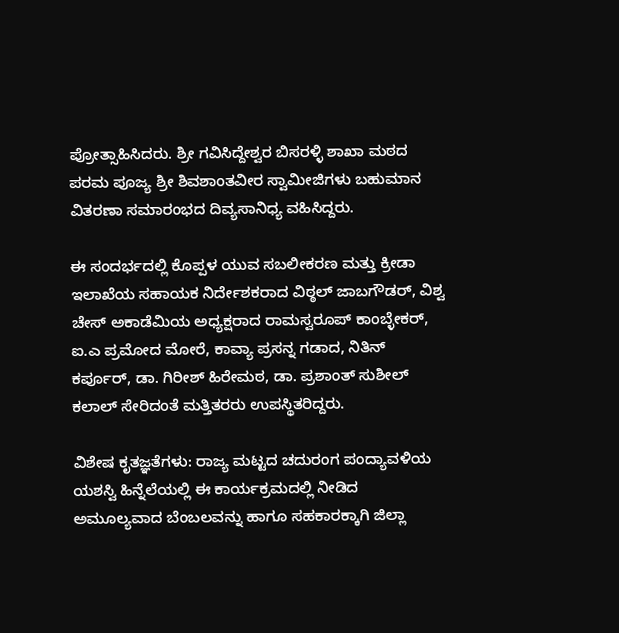ಪ್ರೋತ್ಸಾಹಿಸಿದರು. ಶ್ರೀ ಗವಿಸಿದ್ದೇಶ್ವರ ಬಿಸರಳ್ಳಿ ಶಾಖಾ ಮಠದ ಪರಮ ಪೂಜ್ಯ ಶ್ರೀ ಶಿವಶಾಂತವೀರ ಸ್ವಾಮೀಜಿಗಳು ಬಹುಮಾನ ವಿತರಣಾ ಸಮಾರಂಭದ ದಿವ್ಯಸಾನಿಧ್ಯ ವಹಿಸಿದ್ದರು.

ಈ ಸಂದರ್ಭದಲ್ಲಿ ಕೊಪ್ಪಳ ಯುವ ಸಬಲೀಕರಣ ಮತ್ತು ಕ್ರೀಡಾ ಇಲಾಖೆಯ ಸಹಾಯಕ ನಿರ್ದೇಶಕರಾದ ವಿಠ್ಠಲ್ ಜಾಬಗೌಡರ್, ವಿಶ್ವ ಚೇಸ್ ಅಕಾಡೆಮಿಯ ಅಧ್ಯಕ್ಷರಾದ ರಾಮಸ್ವರೂಪ್ ಕಾಂಬ್ಳೇಕರ್, ಐ.ಎ ಪ್ರಮೋದ ಮೋರೆ, ಕಾವ್ಯಾ ಪ್ರಸನ್ನ ಗಡಾದ, ನಿತಿನ್ ಕರ್ಪೂರ್, ಡಾ. ಗಿರೀಶ್ ಹಿರೇಮಠ, ಡಾ. ಪ್ರಶಾಂತ್ ಸುಶೀಲ್ ಕಲಾಲ್ ಸೇರಿದಂತೆ ಮತ್ತಿತರರು ಉಪಸ್ಥಿತರಿದ್ದರು.

ವಿಶೇಷ ಕೃತಜ್ಞತೆಗಳು: ರಾಜ್ಯ ಮಟ್ಟದ ಚದುರಂಗ ಪಂದ್ಯಾವಳಿಯ ಯಶಸ್ವಿ ಹಿನ್ನೆಲೆಯಲ್ಲಿ ಈ ಕಾರ್ಯಕ್ರಮದಲ್ಲಿ ನೀಡಿದ ಅಮೂಲ್ಯವಾದ ಬೆಂಬಲವನ್ನು ಹಾಗೂ ಸಹಕಾರಕ್ಕಾಗಿ ಜಿಲ್ಲಾ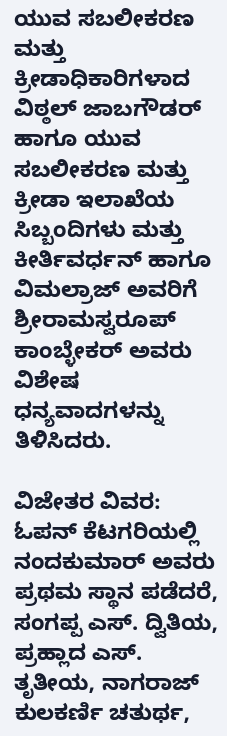ಯುವ ಸಬಲೀಕರಣ ಮತ್ತು ಕ್ರೀಡಾಧಿಕಾರಿಗಳಾದ ವಿಠ್ಠಲ್ ಜಾಬಗೌಡರ್ ಹಾಗೂ ಯುವ ಸಬಲೀಕರಣ ಮತ್ತು ಕ್ರೀಡಾ ಇಲಾಖೆಯ ಸಿಬ್ಬಂದಿಗಳು ಮತ್ತು ಕೀರ್ತಿವರ್ಧನ್ ಹಾಗೂ ವಿಮಲ್ರಾಜ್ ಅವರಿಗೆ ಶ್ರೀರಾಮಸ್ವರೂಪ್ ಕಾಂಬ್ಳೇಕರ್ ಅವರು ವಿಶೇಷ ಧನ್ಯವಾದಗಳನ್ನು ತಿಳಿಸಿದರು.

ವಿಜೇತರ ವಿವರ: ಓಪನ್ ಕೆಟಗರಿಯಲ್ಲಿ ನಂದಕುಮಾರ್ ಅವರು ಪ್ರಥಮ ಸ್ಥಾನ ಪಡೆದರೆ, ಸಂಗಪ್ಪ ಎಸ್. ದ್ವಿತಿಯ, ಪ್ರಹ್ಲಾದ ಎಸ್. ತೃತೀಯ, ನಾಗರಾಜ್ ಕುಲಕರ್ಣಿ ಚತುರ್ಥ,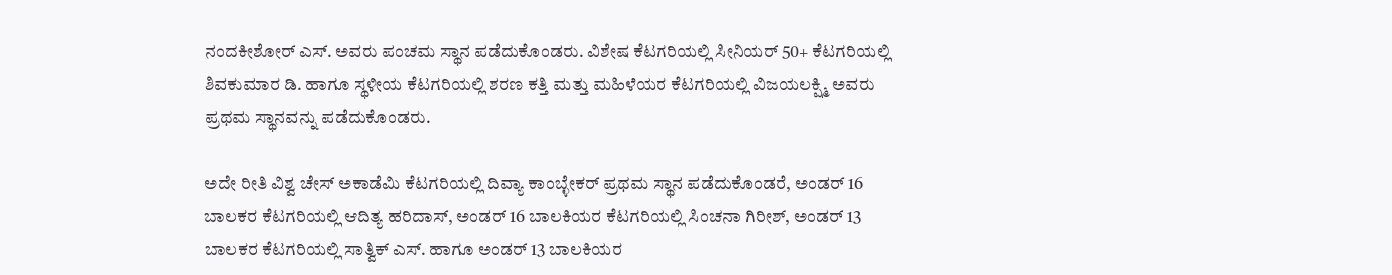ನಂದಕೀಶೋರ್ ಎಸ್. ಅವರು ಪಂಚಮ ಸ್ಥಾನ ಪಡೆದುಕೊಂಡರು. ವಿಶೇಷ ಕೆಟಗರಿಯಲ್ಲಿ ಸೀನಿಯರ್ 50+ ಕೆಟಗರಿಯಲ್ಲಿ ಶಿವಕುಮಾರ ಡಿ. ಹಾಗೂ ಸ್ಥಳೀಯ ಕೆಟಗರಿಯಲ್ಲಿ ಶರಣ ಕತ್ತಿ ಮತ್ತು ಮಹಿಳೆಯರ ಕೆಟಗರಿಯಲ್ಲಿ ವಿಜಯಲಕ್ಷ್ಮಿ ಅವರು ಪ್ರಥಮ ಸ್ಥಾನವನ್ನು ಪಡೆದುಕೊಂಡರು.

ಅದೇ ರೀತಿ ವಿಶ್ವ ಚೇಸ್ ಅಕಾಡೆಮಿ ಕೆಟಗರಿಯಲ್ಲಿ ದಿವ್ಯಾ ಕಾಂಬ್ಳೇಕರ್ ಪ್ರಥಮ ಸ್ಥಾನ ಪಡೆದುಕೊಂಡರೆ, ಅಂಡರ್ 16 ಬಾಲಕರ ಕೆಟಗರಿಯಲ್ಲಿ ಆದಿತ್ಯ ಹರಿದಾಸ್, ಅಂಡರ್ 16 ಬಾಲಕಿಯರ ಕೆಟಗರಿಯಲ್ಲಿ ಸಿಂಚನಾ ಗಿರೀಶ್, ಅಂಡರ್ 13 ಬಾಲಕರ ಕೆಟಗರಿಯಲ್ಲಿ ಸಾತ್ವಿಕ್ ಎಸ್. ಹಾಗೂ ಅಂಡರ್ 13 ಬಾಲಕಿಯರ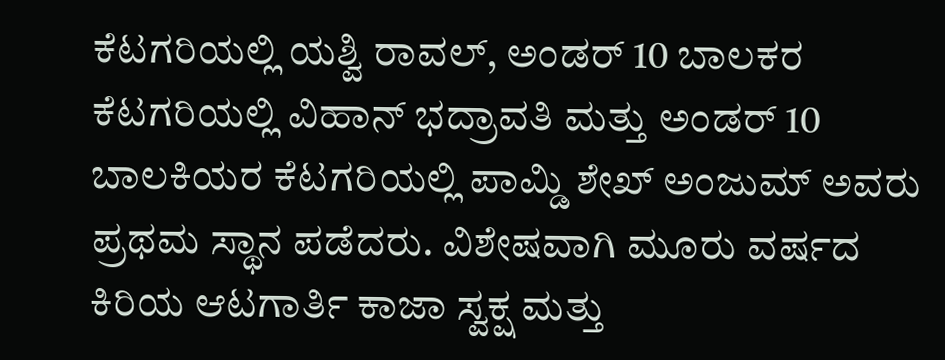ಕೆಟಗರಿಯಲ್ಲಿ ಯಶ್ವಿ ರಾವಲ್, ಅಂಡರ್ 10 ಬಾಲಕರ ಕೆಟಗರಿಯಲ್ಲಿ ವಿಹಾನ್ ಭದ್ರಾವತಿ ಮತ್ತು ಅಂಡರ್ 10 ಬಾಲಕಿಯರ ಕೆಟಗರಿಯಲ್ಲಿ ಪಾಮ್ಡಿ ಶೇಖ್ ಅಂಜುಮ್ ಅವರು ಪ್ರಥಮ ಸ್ಥಾನ ಪಡೆದರು. ವಿಶೇಷವಾಗಿ ಮೂರು ವರ್ಷದ ಕಿರಿಯ ಆಟಗಾರ್ತಿ ಕಾಜಾ ಸ್ವಕ್ಷ ಮತ್ತು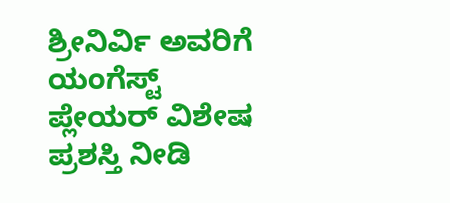ಶ್ರೀನಿರ್ವಿ ಅವರಿಗೆ ಯಂಗೆಸ್ಟ್ ಪ್ಲೇಯರ್ ವಿಶೇಷ ಪ್ರಶಸ್ತಿ ನೀಡಿ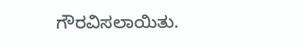ಗೌರವಿಸಲಾಯಿತು.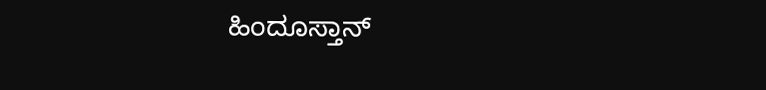ಹಿಂದೂಸ್ತಾನ್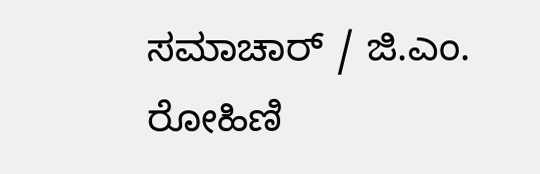ಸಮಾಚಾರ್ / ಜಿ.ಎಂ. ರೋಹಿಣಿ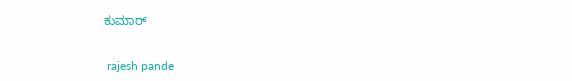ಕುಮಾರ್


 rajesh pande